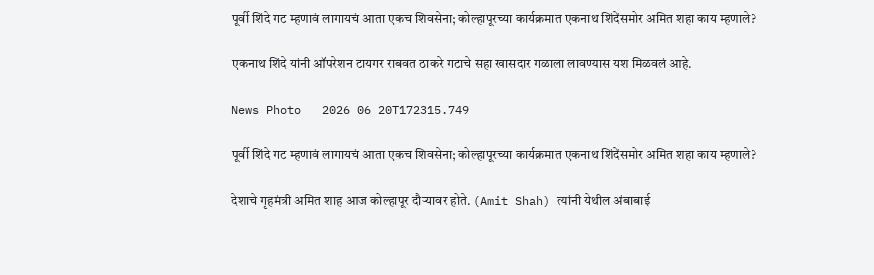पूर्वी शिंदे गट म्हणावं लागायचं आता एकच शिवसेना; कोल्हापूरच्या कार्यक्रमात एकनाथ शिंदेंसमोर अमित शहा काय म्हणाले?

एकनाथ शिंदे यांनी ऑपरेशन टायगर राबवत ठाकरे गटाचे सहा खासदार गळाला लावण्यास यश मिळवलं आहे.

News Photo   2026 06 20T172315.749

पूर्वी शिंदे गट म्हणावं लागायचं आता एकच शिवसेना; कोल्हापूरच्या कार्यक्रमात एकनाथ शिंदेंसमोर अमित शहा काय म्हणाले?

देशाचे गृहमंत्री अमित शाह आज कोल्हापूर दौऱ्यावर होते. (Amit Shah) त्यांनी येथील अंबाबाई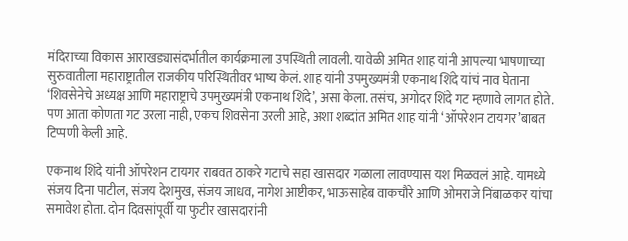मंदिराच्या विकास आराखड्यासंदर्भातील कार्यक्रमाला उपस्थिती लावली. यावेळी अमित शाह यांनी आपल्या भाषणाच्या सुरुवातीला महाराष्ट्रातील राजकीय परिस्थितीवर भाष्य केलं. शाह यांनी उपमुख्यमंत्री एकनाथ शिंदे यांचं नाव घेताना ‘शिवसेनेचे अध्यक्ष आणि महाराष्ट्राचे उपमुख्यमंत्री एकनाथ शिंदे’, असा केला. तसंच, अगोदर शिंदे गट म्हणावे लागत होते. पण आता कोणता गट उरला नाही, एकच शिवसेना उरली आहे, अशा शब्दांत अमित शाह यांनी ‘ऑपरेशन टायगर’बाबत टिप्पणी केली आहे.

एकनाथ शिंदे यांनी ऑपरेशन टायगर राबवत ठाकरे गटाचे सहा खासदार गळाला लावण्यास यश मिळवलं आहे. यामध्ये संजय दिना पाटील, संजय देशमुख, संजय जाधव, नागेश आष्टीकर, भाऊसाहेब वाकचौरे आणि ओमराजे निंबाळकर यांचा समावेश होता. दोन दिवसांपूर्वी या फुटीर खासदारांनी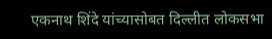एकनाथ शिंदे यांच्यासोबत दिल्लीत लोकसभा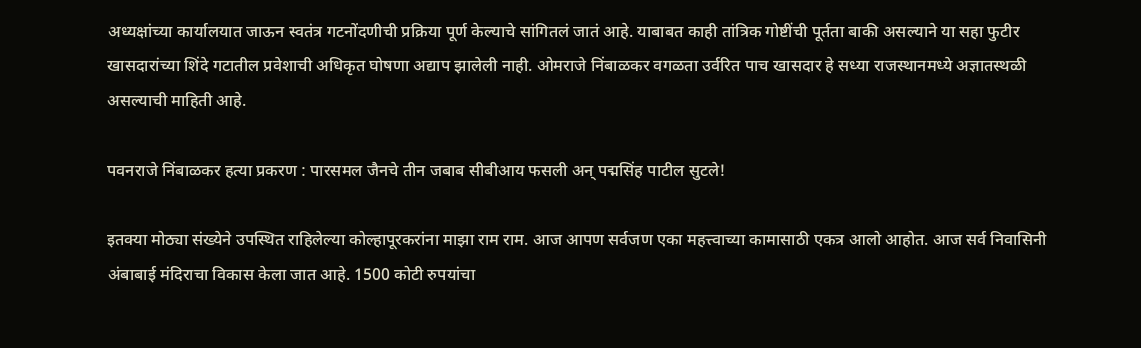अध्यक्षांच्या कार्यालयात जाऊन स्वतंत्र गटनोंदणीची प्रक्रिया पूर्ण केल्याचे सांगितलं जातं आहे. याबाबत काही तांत्रिक गोष्टींची पूर्तता बाकी असल्याने या सहा फुटीर खासदारांच्या शिंदे गटातील प्रवेशाची अधिकृत घोषणा अद्याप झालेली नाही. ओमराजे निंबाळकर वगळता उर्वरित पाच खासदार हे सध्या राजस्थानमध्ये अज्ञातस्थळी असल्याची माहिती आहे.

पवनराजे निंबाळकर हत्या प्रकरण : पारसमल जैनचे तीन जबाब सीबीआय फसली अन् पद्मसिंह पाटील सुटले!

इतक्या मोठ्या संख्येने उपस्थित राहिलेल्या कोल्हापूरकरांना माझा राम राम. आज आपण सर्वजण एका महत्त्वाच्या कामासाठी एकत्र आलो आहोत. आज सर्व निवासिनी अंबाबाई मंदिराचा विकास केला जात आहे. 1500 कोटी रुपयांचा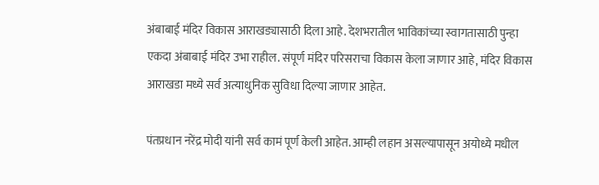अंबाबाई मंदिर विकास आराखड्यासाठी दिला आहे. देशभरातील भाविकांच्या स्वागतासाठी पुन्हा एकदा अंबाबाई मंदिर उभा राहील. संपूर्ण मंदिर परिसराचा विकास केला जाणार आहे, मंदिर विकास आराखडा मध्ये सर्व अत्याधुनिक सुविधा दिल्या जाणार आहेत.

पंतप्रधान नरेंद्र मोदी यांनी सर्व कामं पूर्ण केली आहेत. आम्ही लहान असल्यापासून अयोध्ये मधील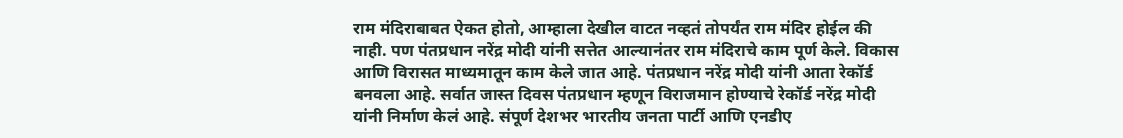राम मंदिराबाबत ऐकत होतो, आम्हाला देखील वाटत नव्हतं तोपर्यंत राम मंदिर होईल की नाही. पण पंतप्रधान नरेंद्र मोदी यांनी सत्तेत आल्यानंतर राम मंदिराचे काम पूर्ण केले. विकास आणि विरासत माध्यमातून काम केले जात आहे. पंतप्रधान नरेंद्र मोदी यांनी आता रेकॉर्ड बनवला आहे. सर्वात जास्त दिवस पंतप्रधान म्हणून विराजमान होण्याचे रेकॉर्ड नरेंद्र मोदी यांनी निर्माण केलं आहे. संपूर्ण देशभर भारतीय जनता पार्टी आणि एनडीए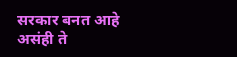सरकार बनत आहे असंही ते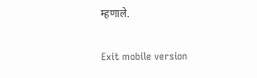म्हणाले.

Exit mobile version